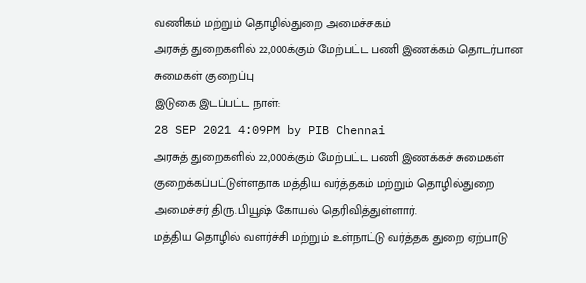வணிகம் மற்றும் தொழில்துறை அமைச்சகம்
அரசுத் துறைகளில் 22,000க்கும் மேற்பட்ட பணி இணக்கம் தொடர்பான சுமைகள் குறைப்பு
இடுகை இடப்பட்ட நாள்:
28 SEP 2021 4:09PM by PIB Chennai
அரசுத் துறைகளில் 22,000க்கும் மேற்பட்ட பணி இணக்கச் சுமைகள் குறைக்கப்பட்டுள்ளதாக மத்திய வர்த்தகம் மற்றும் தொழில்துறை அமைச்சர் திரு.பியூஷ் கோயல் தெரிவித்துள்ளார்.
மத்திய தொழில் வளர்ச்சி மற்றும் உள்நாட்டு வர்த்தக துறை ஏற்பாடு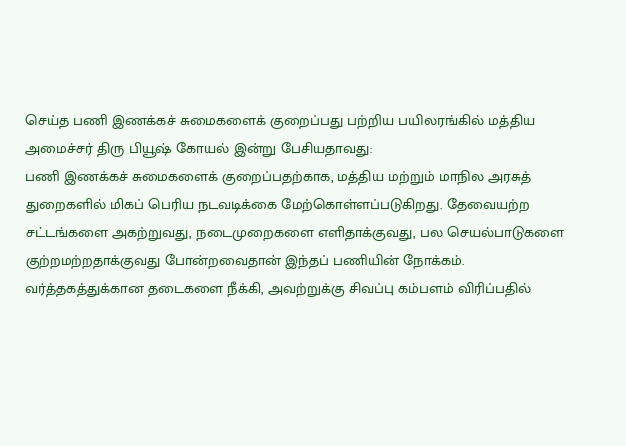செய்த பணி இணக்கச் சுமைகளைக் குறைப்பது பற்றிய பயிலரங்கில் மத்திய அமைச்சர் திரு பியூஷ் கோயல் இன்று பேசியதாவது:
பணி இணக்கச் சுமைகளைக் குறைப்பதற்காக, மத்திய மற்றும் மாநில அரசுத் துறைகளில் மிகப் பெரிய நடவடிக்கை மேற்கொள்ளப்படுகிறது. தேவையற்ற சட்டங்களை அகற்றுவது, நடைமுறைகளை எளிதாக்குவது, பல செயல்பாடுகளை குற்றமற்றதாக்குவது போன்றவைதான் இந்தப் பணியின் நோக்கம்.
வர்த்தகத்துக்கான தடைகளை நீக்கி, அவற்றுக்கு சிவப்பு கம்பளம் விரிப்பதில்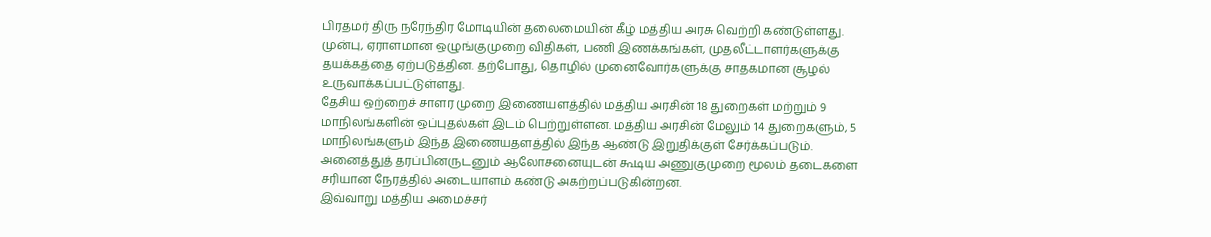பிரதமர் திரு நரேந்திர மோடியின் தலைமையின் கீழ் மத்திய அரசு வெற்றி கண்டுள்ளது.
முன்பு, ஏராளமான ஒழுங்குமுறை விதிகள், பணி இணக்கங்கள், முதலீட்டாளர்களுக்கு தயக்கத்தை ஏற்படுத்தின. தற்போது, தொழில் முனைவோர்களுக்கு சாதகமான சூழல் உருவாக்கப்பட்டுள்ளது.
தேசிய ஒற்றைச் சாளர முறை இணையளத்தில் மத்திய அரசின் 18 துறைகள் மற்றும் 9 மாநிலங்களின் ஒப்புதல்கள் இடம் பெற்றுள்ளன. மத்திய அரசின் மேலும் 14 துறைகளும், 5 மாநிலங்களும் இந்த இணையதளத்தில் இந்த ஆண்டு இறுதிக்குள் சேர்க்கப்படும்.
அனைத்துத் தரப்பினருடனும் ஆலோசனையுடன் கூடிய அணுகுமுறை மூலம் தடைகளை சரியான நேரத்தில் அடையாளம் கண்டு அகற்றப்படுகின்றன.
இவ்வாறு மத்திய அமைச்சர்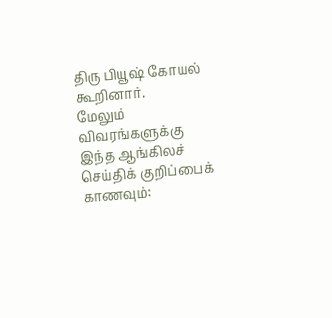திரு பியூஷ் கோயல் கூறினார்.
மேலும் விவரங்களுக்கு இந்த ஆங்கிலச் செய்திக் குறிப்பைக் காணவும்: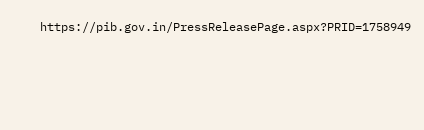https://pib.gov.in/PressReleasePage.aspx?PRID=1758949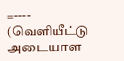=----
(வெளியீட்டு அடையாள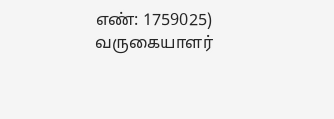எண்: 1759025)
வருகையாளர்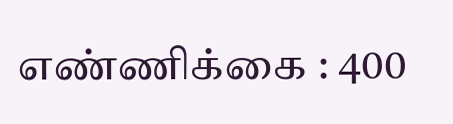எண்ணிக்கை : 400